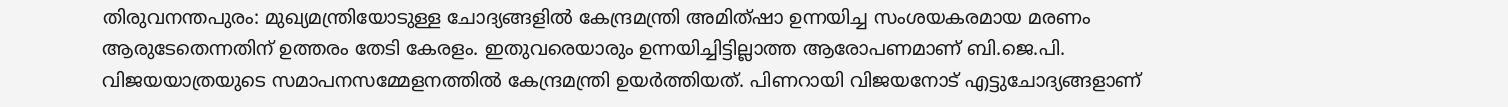തിരുവനന്തപുരം: മുഖ്യമന്ത്രിയോടുള്ള ചോദ്യങ്ങളിൽ കേന്ദ്രമന്ത്രി അമിത്ഷാ ഉന്നയിച്ച സംശയകരമായ മരണം ആരുടേതെന്നതിന് ഉത്തരം തേടി കേരളം. ഇതുവരെയാരും ഉന്നയിച്ചിട്ടില്ലാത്ത ആരോപണമാണ് ബി.ജെ.പി. വിജയയാത്രയുടെ സമാപനസമ്മേളനത്തിൽ കേന്ദ്രമന്ത്രി ഉയർത്തിയത്. പിണറായി വിജയനോട് എട്ടുചോദ്യങ്ങളാണ്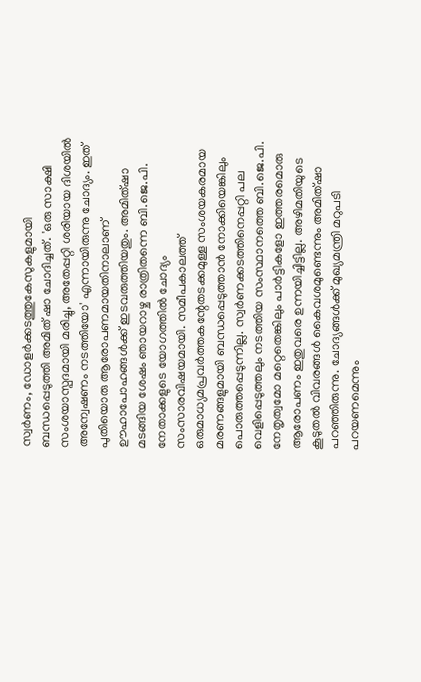സ്വർണം, ഡോളർക്കടത്തുകേസുകളുമായി ബന്ധപ്പെടുത്തി അമിത് ഷാ ചോദിച്ചത്. 'ഒരു സാക്ഷി സംശയാസ്പദമായി മരിച്ചു, അതേപ്പറ്റി ശരിയായ ദിശയിൽ അന്വേഷണം നടത്തിയോ' എന്നായിരുന്നു ചോദ്യം. ഇത് പുതിയൊരു ആരോപണമായതിനാലാണ് ഊഹാപോഹങ്ങൾക്ക് ഇടവരുത്തിയതും. അമിത്ഷാ മടങ്ങിയ ശേഷം ഞായറാഴ്ച രാത്രിതന്നെ ബി.ജെ.പി. നേതാക്കളുടെ യോഗത്തിൽ ചോദ്യം സംസാരവിഷയമായി. സമീപകാലത്ത് ഒരുമാധ്യമപ്രവർത്തകന്റേതടക്കമുള്ള സംശയകരമായ മരണങ്ങളുമായി ബന്ധപ്പെടുത്താൻ നോക്കിയെങ്കിലും പൊരുത്തപ്പെടുന്നില്ല. സ്വർണക്കടത്തിനെപ്പറ്റി പല വെളിപ്പെടുത്തലും നടത്തിയ സംസ്ഥാനത്തെ ബി.ജെ.പി. നേതൃത്വമോ മറ്റെതെങ്കിലും പാർട്ടികളോ ഇത്തരമൊരു ആരോപണം ഇതുവരെ ഉന്നയിച്ചിട്ടില്ല. അഴിമതിയുടെ കൂടുതൽ വിവരങ്ങൾ കൈവശമുണ്ടെന്നും അമിത്ഷാ പറഞ്ഞിരുന്നു. ചോദ്യങ്ങൾക്ക് മുഖ്യമന്ത്രി മറുപടി പറയണമെന്നും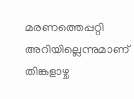മരണത്തെപ്പറ്റി അറിയില്ലെന്നുമാണ് തിങ്കളാഴ്ച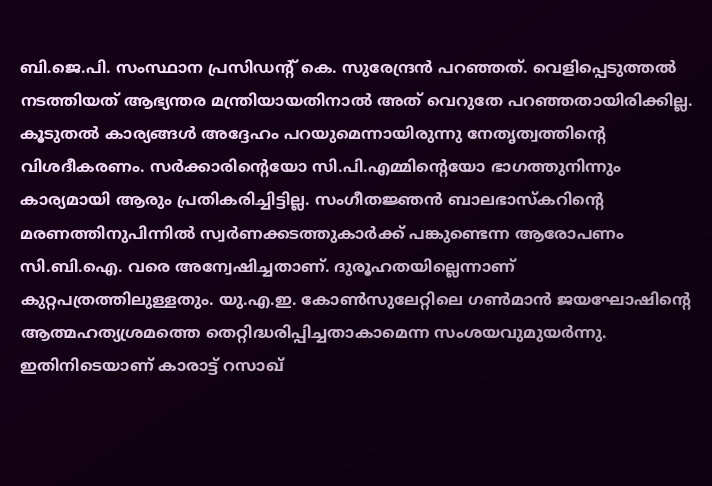ബി.ജെ.പി. സംസ്ഥാന പ്രസിഡന്റ് കെ. സുരേന്ദ്രൻ പറഞ്ഞത്. വെളിപ്പെടുത്തൽ നടത്തിയത് ആഭ്യന്തര മന്ത്രിയായതിനാൽ അത് വെറുതേ പറഞ്ഞതായിരിക്കില്ല. കൂടുതൽ കാര്യങ്ങൾ അദ്ദേഹം പറയുമെന്നായിരുന്നു നേതൃത്വത്തിന്റെ വിശദീകരണം. സർക്കാരിന്റെയോ സി.പി.എമ്മിന്റെയോ ഭാഗത്തുനിന്നും കാര്യമായി ആരും പ്രതികരിച്ചിട്ടില്ല. സംഗീതജ്ഞൻ ബാലഭാസ്കറിന്റെ മരണത്തിനുപിന്നിൽ സ്വർണക്കടത്തുകാർക്ക് പങ്കുണ്ടെന്ന ആരോപണം സി.ബി.ഐ. വരെ അന്വേഷിച്ചതാണ്. ദുരൂഹതയില്ലെന്നാണ് കുറ്റപത്രത്തിലുള്ളതും. യു.എ.ഇ. കോൺസുലേറ്റിലെ ഗൺമാൻ ജയഘോഷിന്റെ ആത്മഹത്യശ്രമത്തെ തെറ്റിദ്ധരിപ്പിച്ചതാകാമെന്ന സംശയവുമുയർന്നു. ഇതിനിടെയാണ് കാരാട്ട് റസാഖ്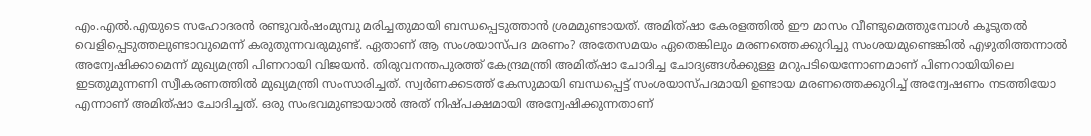എം.എൽ.എയുടെ സഹോദരൻ രണ്ടുവർഷംമുമ്പു മരിച്ചതുമായി ബന്ധപ്പെടുത്താൻ ശ്രമമുണ്ടായത്. അമിത്ഷാ കേരളത്തിൽ ഈ മാസം വീണ്ടുമെത്തുമ്പോൾ കൂടുതൽ വെളിപ്പെടുത്തലുണ്ടാവുമെന്ന് കരുതുന്നവരുമുണ്ട്. ഏതാണ് ആ സംശയാസ്പദ മരണം? അതേസമയം ഏതെങ്കിലും മരണത്തെക്കുറിച്ചു സംശയമുണ്ടെങ്കിൽ എഴുതിത്തന്നാൽ അന്വേഷിക്കാമെന്ന് മുഖ്യമന്ത്രി പിണറായി വിജയൻ. തിരുവനന്തപുരത്ത് കേന്ദ്രമന്ത്രി അമിത്ഷാ ചോദിച്ച ചോദ്യങ്ങൾക്കുള്ള മറുപടിയെന്നോണമാണ് പിണറായിയിലെ ഇടതുമുന്നണി സ്വീകരണത്തിൽ മുഖ്യമന്ത്രി സംസാരിച്ചത്. സ്വർണക്കടത്ത് കേസുമായി ബന്ധപ്പെട്ട് സംശയാസ്പദമായി ഉണ്ടായ മരണത്തെക്കുറിച്ച് അന്വേഷണം നടത്തിയോ എന്നാണ് അമിത്ഷാ ചോദിച്ചത്. ഒരു സംഭവമുണ്ടായാൽ അത് നിഷ്പക്ഷമായി അന്വേഷിക്കുന്നതാണ്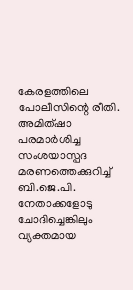കേരളത്തിലെ പോലീസിന്റെ രീതി. അമിത്ഷാ പരമാർശിച്ച സംശയാസ്പദ മരണത്തെക്കുറിച്ച് ബി.ജെ.പി. നേതാക്കളോടു ചോദിച്ചെങ്കിലും വ്യക്തമായ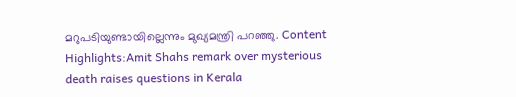മറുപടിയുണ്ടായില്ലെന്നും മുഖ്യമന്ത്രി പറഞ്ഞു. Content Highlights:Amit Shahs remark over mysterious death raises questions in Kerala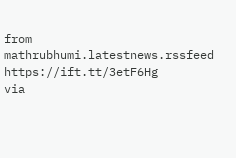from mathrubhumi.latestnews.rssfeed https://ift.tt/3etF6Hg
via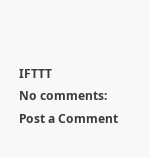IFTTT
No comments:
Post a Comment